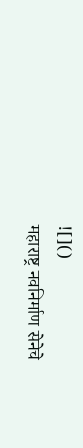![]()
महाराष्ट्र नवनिर्माण सेनेचे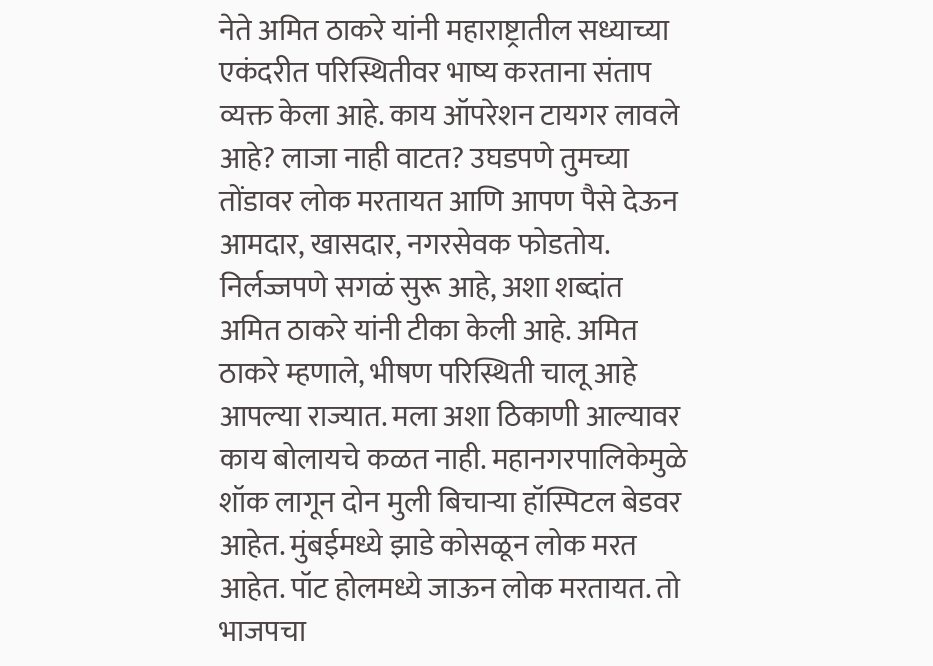नेते अमित ठाकरे यांनी महाराष्ट्रातील सध्याच्या एकंदरीत परिस्थितीवर भाष्य करताना संताप व्यक्त केला आहे. काय ऑपरेशन टायगर लावले आहे? लाजा नाही वाटत? उघडपणे तुमच्या तोंडावर लोक मरतायत आणि आपण पैसे देऊन आमदार, खासदार, नगरसेवक फोडतोय. निर्लज्जपणे सगळं सुरू आहे, अशा शब्दांत अमित ठाकरे यांनी टीका केली आहे. अमित ठाकरे म्हणाले, भीषण परिस्थिती चालू आहे आपल्या राज्यात. मला अशा ठिकाणी आल्यावर काय बोलायचे कळत नाही. महानगरपालिकेमुळे शॉक लागून दोन मुली बिचाऱ्या हॉस्पिटल बेडवर आहेत. मुंबईमध्ये झाडे कोसळून लोक मरत आहेत. पॉट होलमध्ये जाऊन लोक मरतायत. तो भाजपचा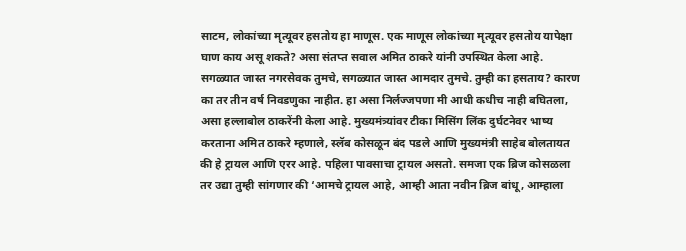साटम, लोकांच्या मृत्यूवर हसतोय हा माणूस. एक माणूस लोकांच्या मृत्यूवर हसतोय यापेक्षा घाण काय असू शकते? असा संतप्त सवाल अमित ठाकरे यांनी उपस्थित केला आहे. सगळ्यात जास्त नगरसेवक तुमचे, सगळ्यात जास्त आमदार तुमचे. तुम्ही का हसताय? कारण का तर तीन वर्ष निवडणुका नाहीत. हा असा निर्लज्जपणा मी आधी कधीच नाही बघितला, असा हल्लाबोल ठाकरेंनी केला आहे. मुख्यमंत्र्यांवर टीका मिसिंग लिंक दुर्घटनेवर भाष्य करताना अमित ठाकरे म्हणाले, स्लॅब कोसळून बंद पडले आणि मुख्यमंत्री साहेब बोलतायत की हे ट्रायल आणि एरर आहे. पहिला पावसाचा ट्रायल असतो. समजा एक ब्रिज कोसळला तर उद्या तुम्ही सांगणार की ‘आमचे ट्रायल आहे, आम्ही आता नवीन ब्रिज बांधू, आम्हाला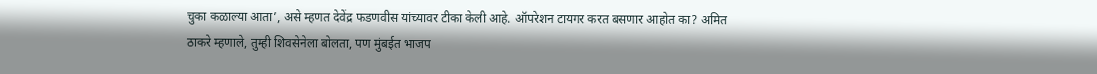चुका कळाल्या आता’, असे म्हणत देवेंद्र फडणवीस यांच्यावर टीका केली आहे. ऑपरेशन टायगर करत बसणार आहोत का? अमित ठाकरे म्हणाले, तुम्ही शिवसेनेला बोलता, पण मुंबईत भाजप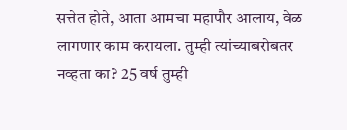सत्तेत होते, आता आमचा महापौर आलाय, वेळ लागणार काम करायला. तुम्ही त्यांच्याबरोबतर नव्हता का? 25 वर्ष तुम्ही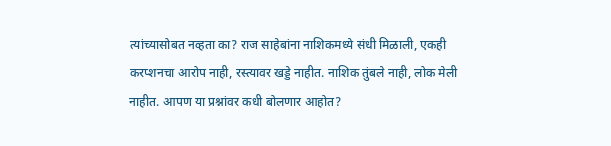त्यांच्यासोबत नव्हता का? राज साहेबांना नाशिकमध्ये संधी मिळाली, एकही करप्शनचा आरोप नाही, रस्त्यावर खड्डे नाहीत. नाशिक तुंबले नाही, लोक मेली नाहीत. आपण या प्रश्नांवर कधी बोलणार आहोत?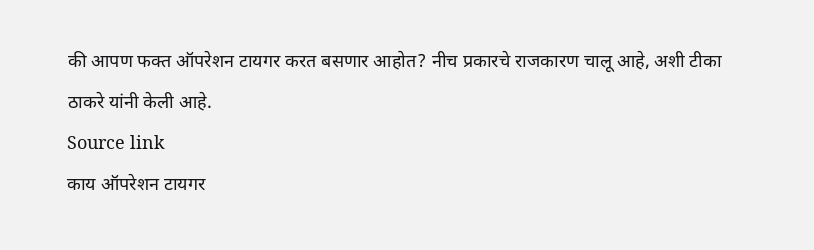की आपण फक्त ऑपरेशन टायगर करत बसणार आहोत? नीच प्रकारचे राजकारण चालू आहे, अशी टीका ठाकरे यांनी केली आहे.
Source link
काय ऑपरेशन टायगर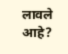लावले आहे?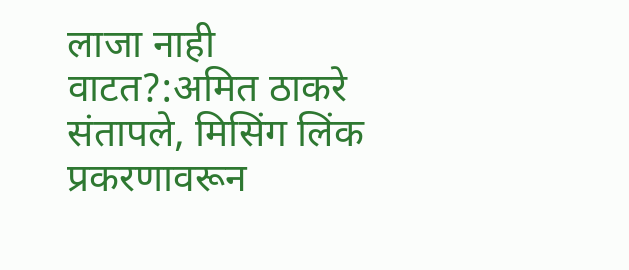लाजा नाही वाटत?:अमित ठाकरे संतापले, मिसिंग लिंक प्रकरणावरून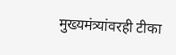मुख्यमंत्र्यांवरही टीका